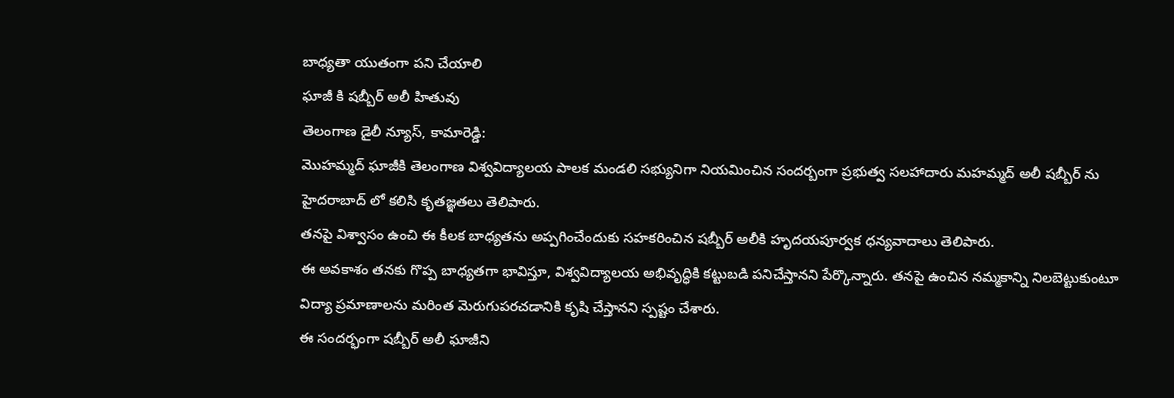బాధ్యతా యుతంగా పని చేయాలి
ఘాజీ కి షబ్బీర్ అలీ హితువు
తెలంగాణ డైలీ న్యూస్, కామారెడ్డి:
మొహమ్మద్ ఘాజీకి తెలంగాణ విశ్వవిద్యాలయ పాలక మండలి సభ్యునిగా నియమించిన సందర్బంగా ప్రభుత్వ సలహాదారు మహమ్మద్ అలీ షబ్బీర్ ను హైదరాబాద్ లో కలిసి కృతజ్ఞతలు తెలిపారు.
తనపై విశ్వాసం ఉంచి ఈ కీలక బాధ్యతను అప్పగించేందుకు సహకరించిన షబ్బీర్ అలీకి హృదయపూర్వక ధన్యవాదాలు తెలిపారు.
ఈ అవకాశం తనకు గొప్ప బాధ్యతగా భావిస్తూ, విశ్వవిద్యాలయ అభివృద్ధికి కట్టుబడి పనిచేస్తానని పేర్కొన్నారు. తనపై ఉంచిన నమ్మకాన్ని నిలబెట్టుకుంటూ విద్యా ప్రమాణాలను మరింత మెరుగుపరచడానికి కృషి చేస్తానని స్పష్టం చేశారు.
ఈ సందర్భంగా షబ్బీర్ అలీ ఘాజీని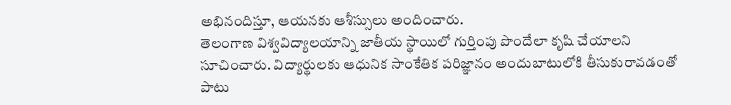అభినందిస్తూ, ఆయనకు ఆశీస్సులు అందించారు.
తెలంగాణ విశ్వవిద్యాలయాన్ని జాతీయ స్థాయిలో గుర్తింపు పొందేలా కృషి చేయాలని సూచించారు. విద్యార్థులకు ఆధునిక సాంకేతిక పరిజ్ఞానం అందుబాటులోకి తీసుకురావడంతో పాటు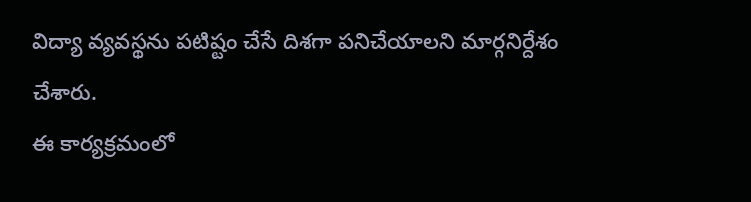విద్యా వ్యవస్థను పటిష్టం చేసే దిశగా పనిచేయాలని మార్గనిర్దేశం చేశారు.
ఈ కార్యక్రమంలో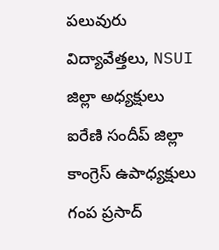పలువురు విద్యావేత్తలు, NSUI జిల్లా అధ్యక్షులు ఐరేణి సందీప్ జిల్లా కాంగ్రెస్ ఉపాధ్యక్షులు గంప ప్రసాద్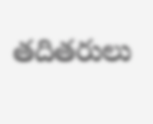తదితరులు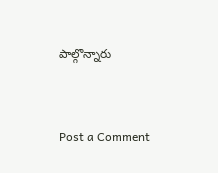పాల్గొన్నారు


Post a Comment